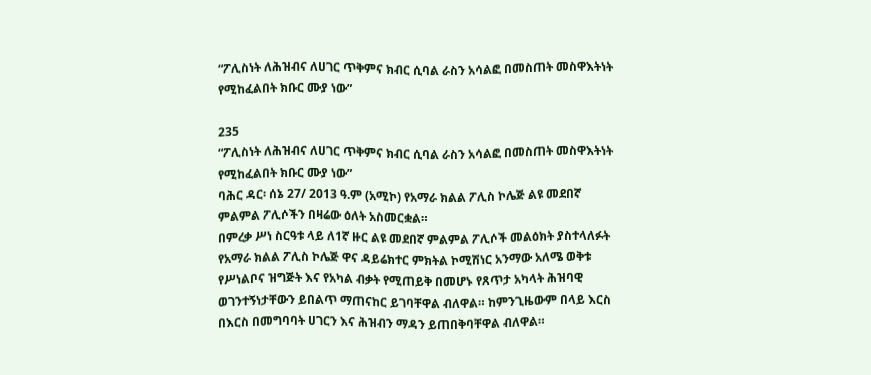“ፖሊስነት ለሕዝብና ለሀገር ጥቅምና ክብር ሲባል ራስን አሳልፎ በመስጠት መስዋእትነት የሚከፈልበት ክቡር ሙያ ነው”

235
“ፖሊስነት ለሕዝብና ለሀገር ጥቅምና ክብር ሲባል ራስን አሳልፎ በመስጠት መስዋእትነት የሚከፈልበት ክቡር ሙያ ነው”
ባሕር ዳር፡ ሰኔ 27/ 2013 ዓ.ም (አሚኮ) የአማራ ክልል ፖሊስ ኮሌጅ ልዩ መደበኛ ምልምል ፖሊሶችን በዛሬው ዕለት አስመርቋል።
በምረቃ ሥነ ስርዓቱ ላይ ለ1ኛ ዙር ልዩ መደበኛ ምልምል ፖሊሶች መልዕክት ያስተላለፉት የአማራ ክልል ፖሊስ ኮሌጅ ዋና ዳይሬክተር ምክትል ኮሚሽነር አንማው አለሜ ወቅቱ የሥነልቦና ዝግጅት እና የአካል ብቃት የሚጠይቅ በመሆኑ የጸጥታ አካላት ሕዝባዊ ወገንተኝነታቸውን ይበልጥ ማጠናከር ይገባቸዋል ብለዋል። ከምንጊዜውም በላይ እርስ በእርስ በመግባባት ሀገርን እና ሕዝብን ማዳን ይጠበቅባቸዋል ብለዋል።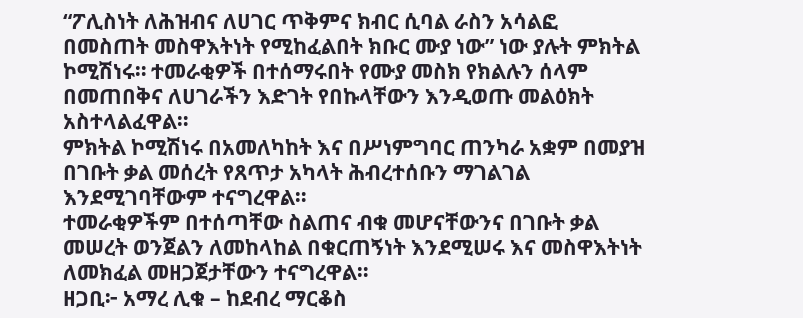“ፖሊስነት ለሕዝብና ለሀገር ጥቅምና ክብር ሲባል ራስን አሳልፎ በመስጠት መስዋእትነት የሚከፈልበት ክቡር ሙያ ነው” ነው ያሉት ምክትል ኮሚሽነሩ። ተመራቂዎች በተሰማሩበት የሙያ መስክ የክልሉን ሰላም በመጠበቅና ለሀገራችን እድገት የበኩላቸውን እንዲወጡ መልዕክት አስተላልፈዋል።
ምክትል ኮሚሽነሩ በአመለካከት እና በሥነምግባር ጠንካራ አቋም በመያዝ በገቡት ቃል መሰረት የጸጥታ አካላት ሕብረተሰቡን ማገልገል እንደሚገባቸውም ተናግረዋል።
ተመራቂዎችም በተሰጣቸው ስልጠና ብቁ መሆናቸውንና በገቡት ቃል መሠረት ወንጀልን ለመከላከል በቁርጠኝነት እንደሚሠሩ እና መስዋእትነት ለመክፈል መዘጋጀታቸውን ተናግረዋል።
ዘጋቢ፦ አማረ ሊቁ – ከደብረ ማርቆስ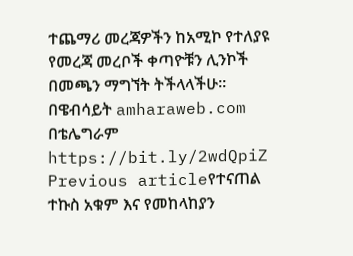ተጨማሪ መረጃዎችን ከአሚኮ የተለያዩ የመረጃ መረቦች ቀጣዮቹን ሊንኮች በመጫን ማግኘት ትችላላችሁ፡፡
በዌብሳይት amharaweb.com
በቴሌግራም https://bit.ly/2wdQpiZ
Previous articleየተናጠል ተኩስ አቁም እና የመከላከያን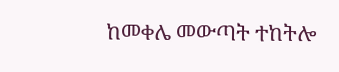ከመቀሌ መውጣት ተከትሎ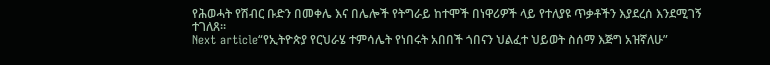የሕወሓት የሽብር ቡድን በመቀሌ እና በሌሎች የትግራይ ከተሞች በነዋሪዎች ላይ የተለያዩ ጥቃቶችን እያደረሰ እንደሚገኝ ተገለጸ፡፡
Next article“የኢትዮጵያ የርህራሄ ተምሳሌት የነበሩት አበበች ጎበናን ህልፈተ ህይወት ስሰማ እጅግ አዝኛለሁ”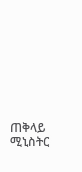ጠቅላይ ሚኒስትር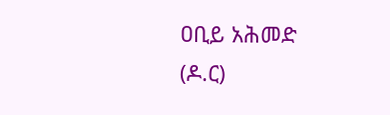ዐቢይ አሕመድ (ዶ.ር)